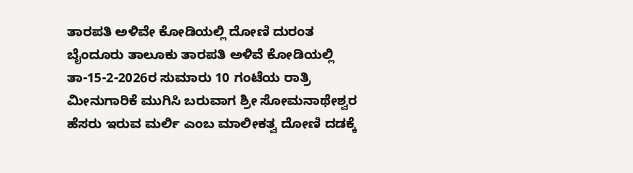ತಾರಪತಿ ಅಳಿವೇ ಕೋಡಿಯಲ್ಲಿ ದೋಣಿ ದುರಂತ ಬೈಂದೂರು ತಾಲೂಕು ತಾರಪತಿ ಅಳಿವೆ ಕೋಡಿಯಲ್ಲಿ ತಾ-15-2-2026ರ ಸುಮಾರು 10 ಗಂಟೆಯ ರಾತ್ರಿ ಮೀನುಗಾರಿಕೆ ಮುಗಿಸಿ ಬರುವಾಗ ಶ್ರೀ ಸೋಮನಾಥೇಶ್ವರ ಹೆಸರು ಇರುವ ಮರ್ಲಿ ಎಂಬ ಮಾಲೀಕತ್ವ ದೋಣಿ ದಡಕ್ಕೆ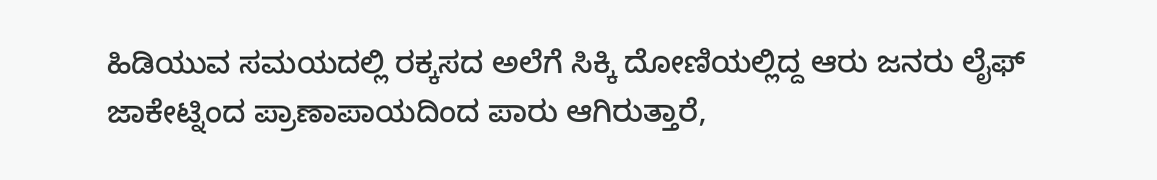ಹಿಡಿಯುವ ಸಮಯದಲ್ಲಿ ರಕ್ಕಸದ ಅಲೆಗೆ ಸಿಕ್ಕಿ ದೋಣಿಯಲ್ಲಿದ್ದ ಆರು ಜನರು ಲೈಫ್ ಜಾಕೇಟ್ನಿಂದ ಪ್ರಾಣಾಪಾಯದಿಂದ ಪಾರು ಆಗಿರುತ್ತಾರೆ,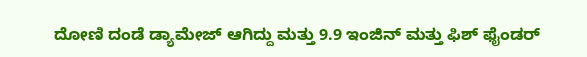ದೋಣಿ ದಂಡೆ ಡ್ಯಾಮೇಜ್ ಆಗಿದ್ದು ಮತ್ತು 9.9 ಇಂಜಿನ್ ಮತ್ತು ಫಿಶ್ ಫೈಂಡರ್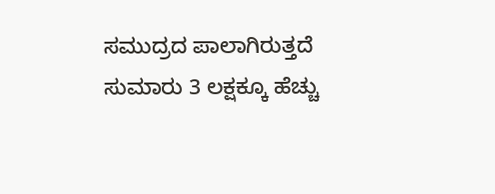ಸಮುದ್ರದ ಪಾಲಾಗಿರುತ್ತದೆ ಸುಮಾರು 3 ಲಕ್ಷಕ್ಕೂ ಹೆಚ್ಚು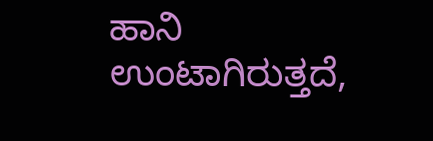ಹಾನಿ ಉಂಟಾಗಿರುತ್ತದೆ,